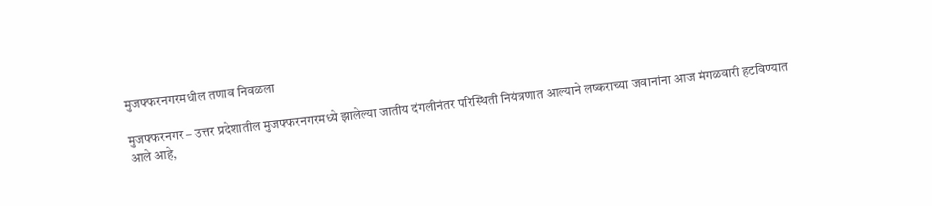मुजफ्फरनगरमधील तणाव निवळला

मुजफ्फरनगर – उत्तर प्रदेशातील मुजफ्फरनगरमध्ये झालेल्या जातीय दंगलीनंतर परिस्थिती नियंत्रणात आल्याने लष्कराच्या जवानांना आज मंगळवारी हटविण्यात आले आहे,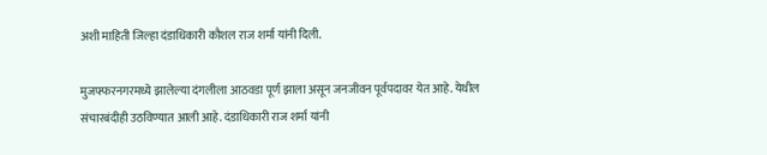अशी माहिती जिल्हा दंडाधिकारी कौशल राज शर्मा यांनी दिली.

मुजफ्फरनगरमध्ये झालेल्या दंगलीला आठवडा पूर्ण झाला असून जनजीवन पूर्वपदावर येत आहे. येथील संचारबंदीही उठविण्यात आली आहे. दंडाधिकारी राज शर्मा यांनी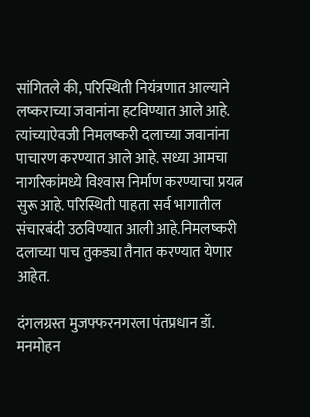सांगितले की, परिस्थिती नियंत्रणात आल्याने लष्कराच्या जवानांना हटविण्यात आले आहे. त्यांच्याऐवजी निमलष्करी दलाच्या जवानांना पाचारण करण्यात आले आहे. सध्या आमचा नागरिकांमध्ये विश्‍वास निर्माण करण्याचा प्रयत्न सुरू आहे. परिस्थिती पाहता सर्व भागातील संचारबंदी उठविण्यात आली आहे.निमलष्करी दलाच्या पाच तुकड्या तैनात करण्यात येणार आहेत.

दंगलग्रस्त मुजफ्फरनगरला पंतप्रधान डॉ. मनमोहन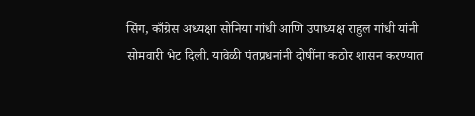सिंग, काँग्रेस अध्यक्षा सोनिया गांधी आणि उपाध्यक्ष राहुल गांधी यांनी सोमवारी भेट दिली. यावेळी पंतप्रधनांनी दोषींना कठोर शासन करण्यात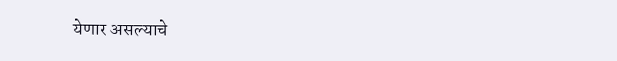येणार असल्याचे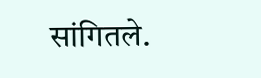सांगितले.